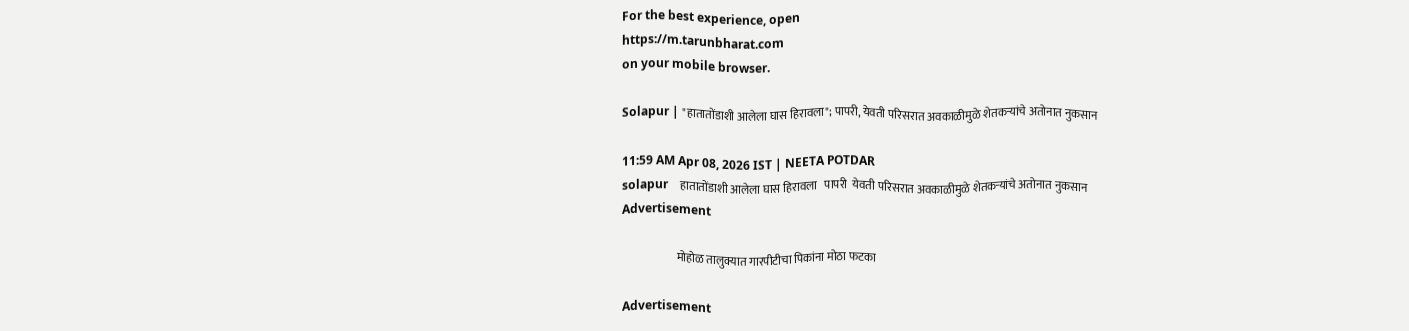For the best experience, open
https://m.tarunbharat.com
on your mobile browser.

Solapur | "हातातोंडाशी आलेला घास हिरावला"; पापरी, येवती परिसरात अवकाळीमुळे शेतकऱ्यांचे अतोनात नुकसान

11:59 AM Apr 08, 2026 IST | NEETA POTDAR
solapur    हातातोंडाशी आलेला घास हिरावला   पापरी  येवती परिसरात अवकाळीमुळे शेतकऱ्यांचे अतोनात नुकसान
Advertisement

                        मोहोळ तालुक्यात गारपीटीचा पिकांना मोठा फटका

Advertisement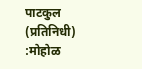पाटकुल (प्रतिनिधी) :मोहोळ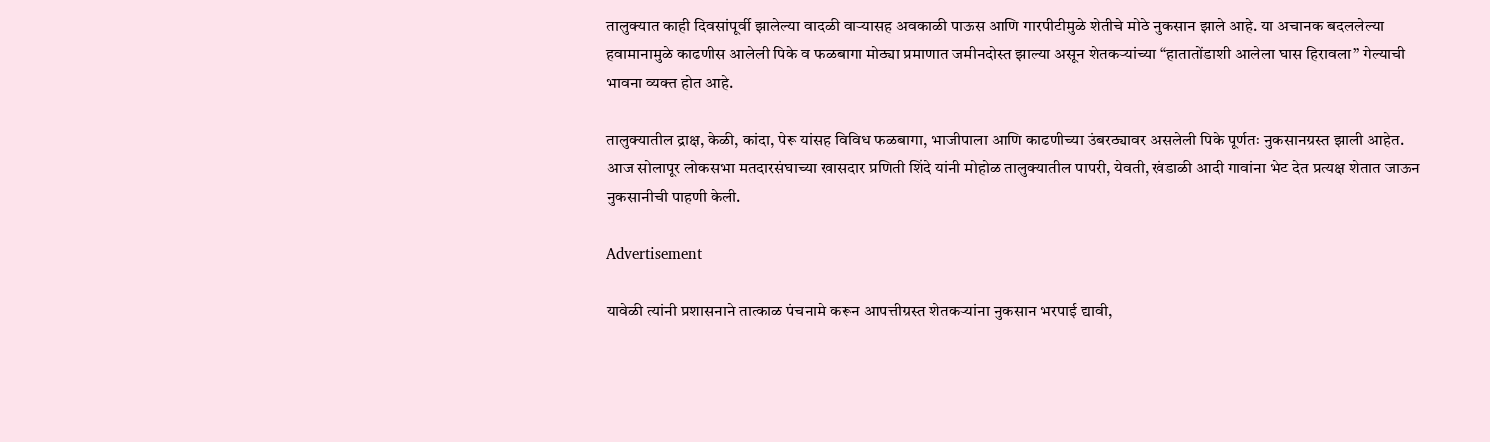तालुक्यात काही दिवसांपूर्वी झालेल्या वादळी वाऱ्यासह अवकाळी पाऊस आणि गारपीटीमुळे शेतीचे मोठे नुकसान झाले आहे. या अचानक बदललेल्या हवामानामुळे काढणीस आलेली पिके व फळबागा मोठ्या प्रमाणात जमीनदोस्त झाल्या असून शेतकऱ्यांच्या “हातातोंडाशी आलेला घास हिरावला” गेल्याची भावना व्यक्त होत आहे.

तालुक्यातील द्राक्ष, केळी, कांदा, पेरू यांसह विविध फळबागा, भाजीपाला आणि काढणीच्या उंबरठ्यावर असलेली पिके पूर्णतः नुकसानग्रस्त झाली आहेत. आज सोलापूर लोकसभा मतदारसंघाच्या खासदार प्रणिती शिंदे यांनी मोहोळ तालुक्यातील पापरी, येवती, खंडाळी आदी गावांना भेट देत प्रत्यक्ष शेतात जाऊन नुकसानीची पाहणी केली.

Advertisement

यावेळी त्यांनी प्रशासनाने तात्काळ पंचनामे करून आपत्तीग्रस्त शेतकऱ्यांना नुकसान भरपाई द्यावी,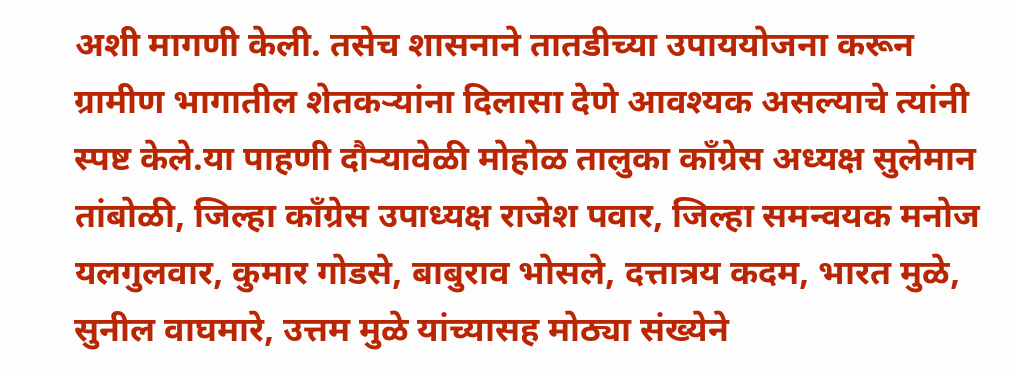अशी मागणी केली. तसेच शासनाने तातडीच्या उपाययोजना करून ग्रामीण भागातील शेतकऱ्यांना दिलासा देणे आवश्यक असल्याचे त्यांनी स्पष्ट केले.या पाहणी दौऱ्यावेळी मोहोळ तालुका काँग्रेस अध्यक्ष सुलेमान तांबोळी, जिल्हा काँग्रेस उपाध्यक्ष राजेश पवार, जिल्हा समन्वयक मनोज यलगुलवार, कुमार गोडसे, बाबुराव भोसले, दत्तात्रय कदम, भारत मुळे, सुनील वाघमारे, उत्तम मुळे यांच्यासह मोठ्या संख्येने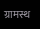ग्रामस्थ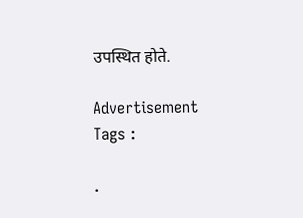उपस्थित होते.

Advertisement
Tags :

.